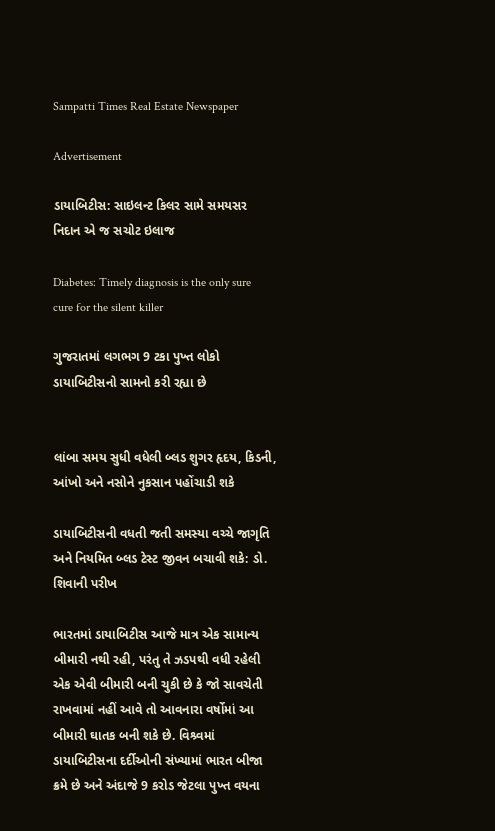Sampatti Times Real Estate Newspaper

Advertisement

ડાયાબિટીસ: સાઇલન્ટ કિલર સામે સમયસર નિદાન એ જ સચોટ ઇલાજ

Diabetes: Timely diagnosis is the only sure cure for the silent killer

ગુજરાતમાં લગભગ 9 ટકા પુખ્ત લોકો ડાયાબિટીસનો સામનો કરી રહ્યા છે


લાંબા સમય સુધી વધેલી બ્લડ શુગર હૃદય, કિડની, આંખો અને નસોને નુકસાન પહોંચાડી શકે

ડાયાબિટીસની વધતી જતી સમસ્યા વચ્ચે જાગૃતિ અને નિયમિત બ્લડ ટેસ્ટ જીવન બચાવી શકે: ડો. શિવાની પરીખ

ભારતમાં ડાયાબિટીસ આજે માત્ર એક સામાન્ય બીમારી નથી રહી, પરંતુ તે ઝડપથી વધી રહેલી એક એવી બીમારી બની ચુકી છે કે જો સાવચેતી રાખવામાં નહીં આવે તો આવનારા વર્ષોમાં આ બીમારી ઘાતક બની શકે છે. વિશ્ર્વમાં ડાયાબિટીસના દર્દીઓની સંખ્યામાં ભારત બીજા ક્રમે છે અને અંદાજે 9 કરોડ જેટલા પુખ્ત વયના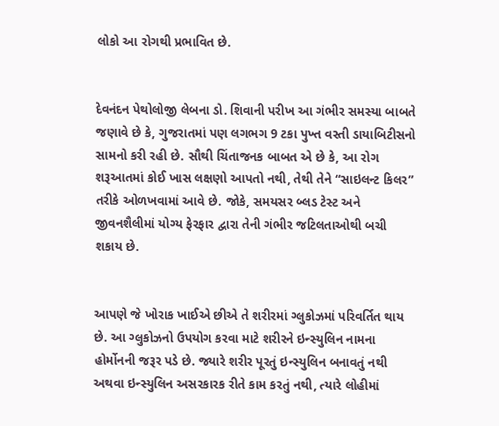લોકો આ રોગથી પ્રભાવિત છે.


દેવનંદન પેથોલોજી લેબના ડો. શિવાની પરીખ આ ગંભીર સમસ્યા બાબતે જણાવે છે કે, ગુજરાતમાં પણ લગભગ 9 ટકા પુખ્ત વસ્તી ડાયાબિટીસનો સામનો કરી રહી છે. સૌથી ચિંતાજનક બાબત એ છે કે, આ રોગ શરૂઆતમાં કોઈ ખાસ લક્ષણો આપતો નથી, તેથી તેને “સાઇલન્ટ કિલર” તરીકે ઓળખવામાં આવે છે. જોકે, સમયસર બ્લડ ટેસ્ટ અને જીવનશૈલીમાં યોગ્ય ફેરફાર દ્વારા તેની ગંભીર જટિલતાઓથી બચી શકાય છે.


આપણે જે ખોરાક ખાઈએ છીએ તે શરીરમાં ગ્લુકોઝમાં પરિવર્તિત થાય છે. આ ગ્લુકોઝનો ઉપયોગ કરવા માટે શરીરને ઇન્સ્યુલિન નામના હોર્મોનની જરૂર પડે છે. જ્યારે શરીર પૂરતું ઇન્સ્યુલિન બનાવતું નથી અથવા ઇન્સ્યુલિન અસરકારક રીતે કામ કરતું નથી, ત્યારે લોહીમાં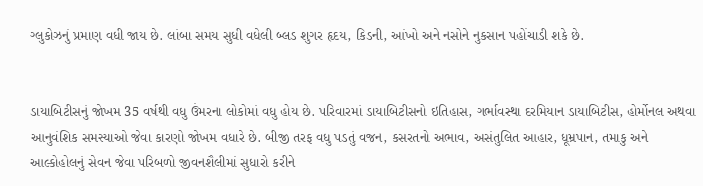ગ્લુકોઝનું પ્રમાણ વધી જાય છે. લાંબા સમય સુધી વધેલી બ્લડ શુગર હૃદય, કિડની, આંખો અને નસોને નુકસાન પહોંચાડી શકે છે.


ડાયાબિટીસનું જોખમ 35 વર્ષથી વધુ ઉંમરના લોકોમાં વધુ હોય છે. પરિવારમાં ડાયાબિટીસનો ઇતિહાસ, ગર્ભાવસ્થા દરમિયાન ડાયાબિટીસ, હોર્મોનલ અથવા આનુવંશિક સમસ્યાઓ જેવા કારણો જોખમ વધારે છે. બીજી તરફ વધુ પડતું વજન, કસરતનો અભાવ, અસંતુલિત આહાર, ધૂમ્રપાન, તમાકુ અને આલ્કોહોલનું સેવન જેવા પરિબળો જીવનશૈલીમાં સુધારો કરીને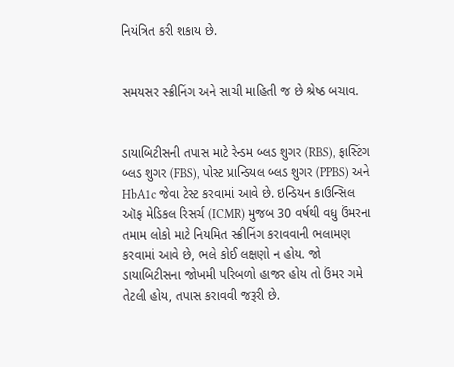નિયંત્રિત કરી શકાય છે.


સમયસર સ્ક્રીનિંગ અને સાચી માહિતી જ છે શ્રેષ્ઠ બચાવ.


ડાયાબિટીસની તપાસ માટે રેન્ડમ બ્લડ શુગર (RBS), ફાસ્ટિંગ બ્લડ શુગર (FBS), પોસ્ટ પ્રાન્ડિયલ બ્લડ શુગર (PPBS) અને HbA1c જેવા ટેસ્ટ કરવામાં આવે છે. ઇન્ડિયન કાઉન્સિલ ઑફ મેડિકલ રિસર્ચ (ICMR) મુજબ 30 વર્ષથી વધુ ઉંમરના તમામ લોકો માટે નિયમિત સ્ક્રીનિંગ કરાવવાની ભલામણ કરવામાં આવે છે, ભલે કોઈ લક્ષણો ન હોય. જો ડાયાબિટીસના જોખમી પરિબળો હાજર હોય તો ઉંમર ગમે તેટલી હોય, તપાસ કરાવવી જરૂરી છે.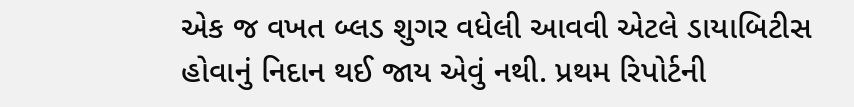એક જ વખત બ્લડ શુગર વધેલી આવવી એટલે ડાયાબિટીસ હોવાનું નિદાન થઈ જાય એવું નથી. પ્રથમ રિપોર્ટની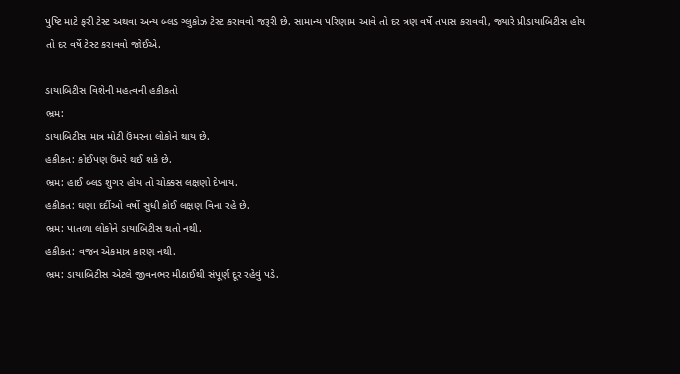પુષ્ટિ માટે ફરી ટેસ્ટ અથવા અન્ય બ્લડ ગ્લુકોઝ ટેસ્ટ કરાવવો જરૂરી છે. સામાન્ય પરિણામ આવે તો દર ત્રણ વર્ષે તપાસ કરાવવી, જ્યારે પ્રીડાયાબિટીસ હોય તો દર વર્ષે ટેસ્ટ કરાવવો જોઈએ.

ડાયાબિટીસ વિશેની મહત્વની હકીકતો
ભ્રમ:
ડાયાબિટીસ માત્ર મોટી ઉંમરના લોકોને થાય છે.
હકીકત: કોઈપણ ઉંમરે થઈ શકે છે.
ભ્રમ: હાઈ બ્લડ શુગર હોય તો ચોક્કસ લક્ષણો દેખાય.
હકીકત: ઘણા દર્દીઓ વર્ષો સુધી કોઈ લક્ષણ વિના રહે છે.
ભ્રમ: પાતળા લોકોને ડાયાબિટીસ થતો નથી.
હકીકત: વજન એકમાત્ર કારણ નથી.
ભ્રમ: ડાયાબિટીસ એટલે જીવનભર મીઠાઈથી સંપૂર્ણ દૂર રહેવું પડે.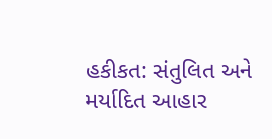હકીકત: સંતુલિત અને મર્યાદિત આહાર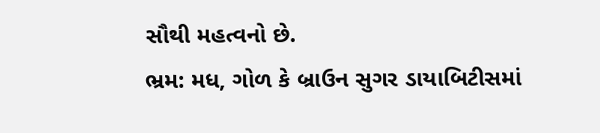સૌથી મહત્વનો છે.
ભ્રમ: મધ, ગોળ કે બ્રાઉન સુગર ડાયાબિટીસમાં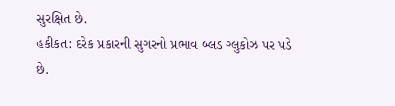સુરક્ષિત છે.
હકીકત: દરેક પ્રકારની સુગરનો પ્રભાવ બ્લડ ગ્લુકોઝ પર પડે છે.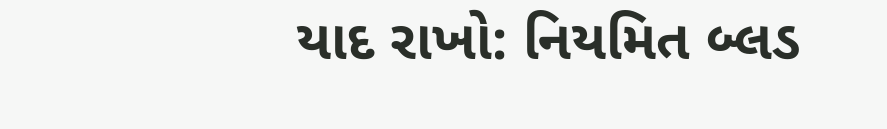યાદ રાખો: નિયમિત બ્લડ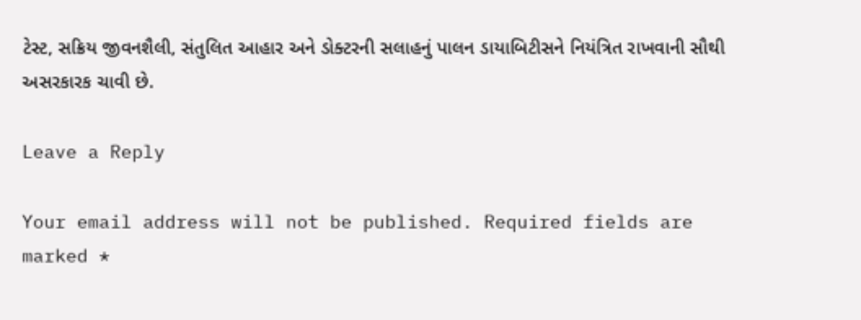ટેસ્ટ, સક્રિય જીવનશૈલી, સંતુલિત આહાર અને ડોક્ટરની સલાહનું પાલન ડાયાબિટીસને નિયંત્રિત રાખવાની સૌથી અસરકારક ચાવી છે.

Leave a Reply

Your email address will not be published. Required fields are marked *